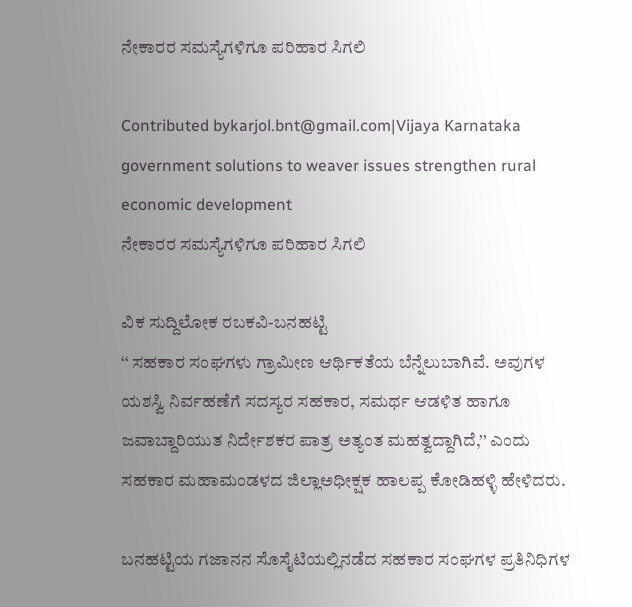ನೇಕಾರರ ಸಮಸ್ಯೆಗಳಿಗೂ ಪರಿಹಾರ ಸಿಗಲಿ

Contributed bykarjol.bnt@gmail.com|Vijaya Karnataka
government solutions to weaver issues strengthen rural economic development
ನೇಕಾರರ ಸಮಸ್ಯೆಗಳಿಗೂ ಪರಿಹಾರ ಸಿಗಲಿ

ವಿಕ ಸುದ್ದಿಲೋಕ ರಬಕವಿ-ಬನಹಟ್ಟಿ
‘‘ ಸಹಕಾರ ಸಂಘಗಳು ಗ್ರಾಮೀಣ ಆರ್ಥಿಕತೆಯ ಬೆನ್ನೆಲುಬಾಗಿವೆ. ಅವುಗಳ ಯಶಸ್ವಿ ನಿರ್ವಹಣೆಗೆ ಸದಸ್ಯರ ಸಹಕಾರ, ಸಮರ್ಥ ಆಡಳಿತ ಹಾಗೂ ಜವಾಬ್ದಾರಿಯುತ ನಿರ್ದೇಶಕರ ಪಾತ್ರ ಅತ್ಯಂತ ಮಹತ್ವದ್ದಾಗಿದೆ,’’ ಎಂದು ಸಹಕಾರ ಮಹಾಮಂಡಳದ ಜಿಲ್ಲಾಅಧೀಕ್ಷಕ ಹಾಲಪ್ಪ ಕೋಡಿಹಳ್ಳಿ ಹೇಳಿದರು.

ಬನಹಟ್ಟಿಯ ಗಜಾನನ ಸೊಸೈಟಿಯಲ್ಲಿನಡೆದ ಸಹಕಾರ ಸಂಘಗಳ ಪ್ರತಿನಿಧಿಗಳ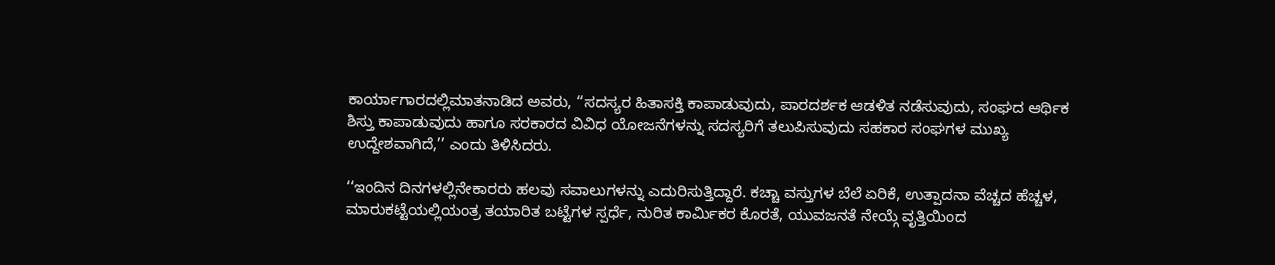ಕಾರ್ಯಾಗಾರದಲ್ಲಿಮಾತನಾಡಿದ ಅವರು, ‘‘ಸದಸ್ಯರ ಹಿತಾಸಕ್ತಿ ಕಾಪಾಡುವುದು, ಪಾರದರ್ಶಕ ಆಡಳಿತ ನಡೆಸುವುದು, ಸಂಘದ ಆರ್ಥಿಕ ಶಿಸ್ತು ಕಾಪಾಡುವುದು ಹಾಗೂ ಸರಕಾರದ ವಿವಿಧ ಯೋಜನೆಗಳನ್ನು ಸದಸ್ಯರಿಗೆ ತಲುಪಿಸುವುದು ಸಹಕಾರ ಸಂಘಗಳ ಮುಖ್ಯ ಉದ್ದೇಶವಾಗಿದೆ,’’ ಎಂದು ತಿಳಿಸಿದರು.

‘‘ಇಂದಿನ ದಿನಗಳಲ್ಲಿನೇಕಾರರು ಹಲವು ಸವಾಲುಗಳನ್ನು ಎದುರಿಸುತ್ತಿದ್ದಾರೆ. ಕಚ್ಚಾ ವಸ್ತುಗಳ ಬೆಲೆ ಏರಿಕೆ, ಉತ್ಪಾದನಾ ವೆಚ್ಚದ ಹೆಚ್ಚಳ, ಮಾರುಕಟ್ಟೆಯಲ್ಲಿಯಂತ್ರ ತಯಾರಿತ ಬಟ್ಟೆಗಳ ಸ್ಪರ್ಧೆ, ನುರಿತ ಕಾರ್ಮಿಕರ ಕೊರತೆ, ಯುವಜನತೆ ನೇಯ್ಗೆ ವೃತ್ತಿಯಿಂದ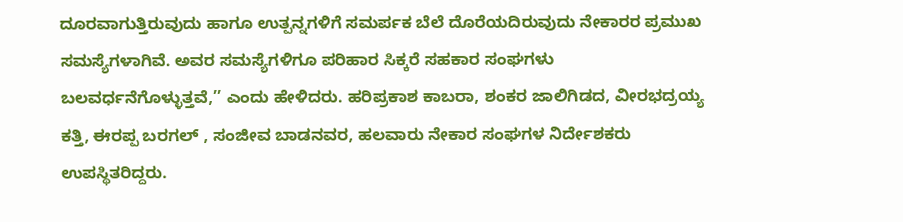ದೂರವಾಗುತ್ತಿರುವುದು ಹಾಗೂ ಉತ್ಪನ್ನಗಳಿಗೆ ಸಮರ್ಪಕ ಬೆಲೆ ದೊರೆಯದಿರುವುದು ನೇಕಾರರ ಪ್ರಮುಖ ಸಮಸ್ಯೆಗಳಾಗಿವೆ. ಅವರ ಸಮಸ್ಯೆಗಳಿಗೂ ಪರಿಹಾರ ಸಿಕ್ಕರೆ ಸಹಕಾರ ಸಂಘಗಳು ಬಲವರ್ಧನೆಗೊಳ್ಳುತ್ತವೆ,’’ ಎಂದು ಹೇಳಿದರು. ಹರಿಪ್ರಕಾಶ ಕಾಬರಾ, ಶಂಕರ ಜಾಲಿಗಿಡದ, ವೀರಭದ್ರಯ್ಯ ಕತ್ತಿ, ಈರಪ್ಪ ಬರಗಲ್ , ಸಂಜೀವ ಬಾಡನವರ, ಹಲವಾರು ನೇಕಾರ ಸಂಘಗಳ ನಿರ್ದೇಶಕರು ಉಪಸ್ಥಿತರಿದ್ದರು.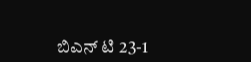ಬಿಎನ್ ಟಿ 23-1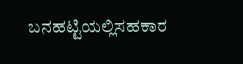ಬನಹಟ್ಟಿಯಲ್ಲಿಸಹಕಾರ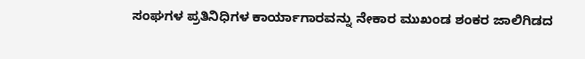ಸಂಘಗಳ ಪ್ರತಿನಿಧಿಗಳ ಕಾರ್ಯಾಗಾರವನ್ನು ನೇಕಾರ ಮುಖಂಡ ಶಂಕರ ಜಾಲಿಗಿಡದ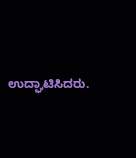ಉದ್ಘಾಟಿಸಿದರು.